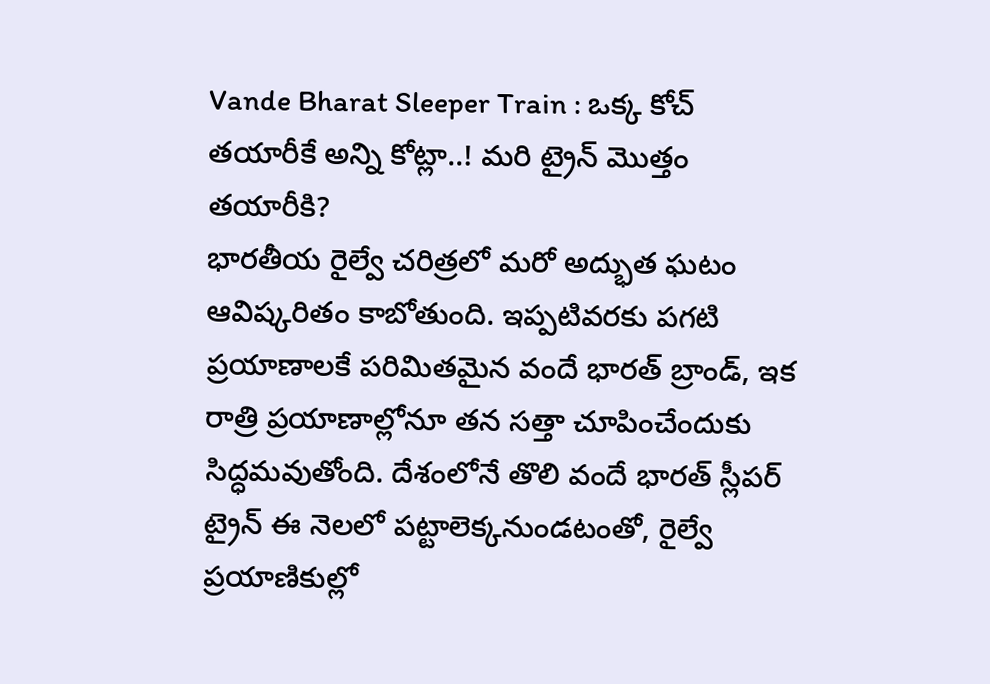Vande Bharat Sleeper Train : ఒక్క కోచ్ తయారీకే అన్ని కోట్లా..! మరి ట్రైన్ మొత్తం తయారీకి?
భారతీయ రైల్వే చరిత్రలో మరో అద్భుత ఘటం ఆవిష్కరితం కాబోతుంది. ఇప్పటివరకు పగటి ప్రయాణాలకే పరిమితమైన వందే భారత్ బ్రాండ్, ఇక రాత్రి ప్రయాణాల్లోనూ తన సత్తా చూపించేందుకు సిద్ధమవుతోంది. దేశంలోనే తొలి వందే భారత్ స్లీపర్ ట్రైన్ ఈ నెలలో పట్టాలెక్కనుండటంతో, రైల్వే ప్రయాణికుల్లో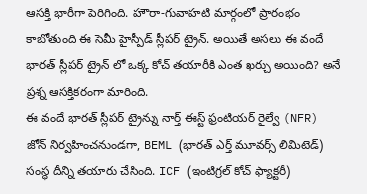ఆసక్తి భారీగా పెరిగింది. హౌరా-గువాహటి మార్గంలో ప్రారంభం కాబోతుంది ఈ సెమీ హైస్పీడ్ స్లీపర్ ట్రైన్. అయితే అసలు ఈ వందే భారత్ స్లీపర్ ట్రైన్ లో ఒక్క కోచ్ తయారీకి ఎంత ఖర్చు అయింది? అనే ప్రశ్న ఆసక్తికరంగా మారింది.
ఈ వందే భారత్ స్లీపర్ ట్రైన్ను నార్త్ ఈస్ట్ ఫ్రంటియర్ రైల్వే (NFR) జోన్ నిర్వహించనుండగా, BEML (భారత్ ఎర్త్ మూవర్స్ లిమిటెడ్) సంస్థ దీన్ని తయారు చేసింది. ICF (ఇంటిగ్రల్ కోచ్ ఫ్యాక్టరీ)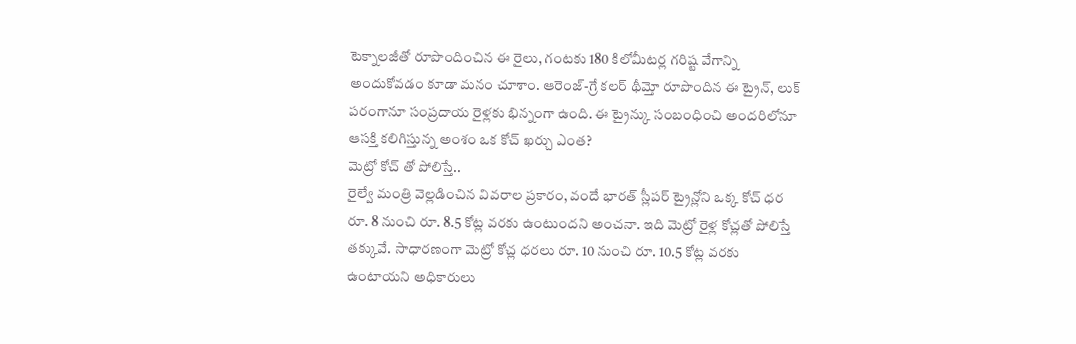టెక్నాలజీతో రూపొందించిన ఈ రైలు, గంటకు 180 కిలోమీటర్ల గరిష్ట వేగాన్ని అందుకోవడం కూడా మనం చూశాం. ఆరెంజ్-గ్రే కలర్ థీమ్తో రూపొందిన ఈ ట్రైన్, లుక్ పరంగానూ సంప్రదాయ రైళ్లకు భిన్నంగా ఉంది. ఈ ట్రైన్కు సంబంధించి అందరిలోనూ ఆసక్తి కలిగిస్తున్న అంశం ఒక కోచ్ ఖర్చు ఎంత?
మెట్రో కోచ్ తో పోలిస్తే..
రైల్వే మంత్రి వెల్లడించిన వివరాల ప్రకారం, వందే భారత్ స్లీపర్ ట్రైన్లోని ఒక్క కోచ్ ధర రూ. 8 నుంచి రూ. 8.5 కోట్ల వరకు ఉంటుందని అంచనా. ఇది మెట్రో రైళ్ల కోచ్లతో పోలిస్తే తక్కువే. సాధారణంగా మెట్రో కోచ్ల ధరలు రూ. 10 నుంచి రూ. 10.5 కోట్ల వరకు ఉంటాయని అధికారులు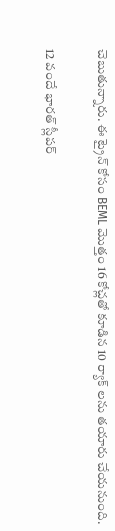చెబుతున్నారు. ఈ ట్రైన్ కోసం BEML మొత్తం 16 కోచ్లతో కూడిన 10 ర్యాక్ లను తయారు చేయనుంది.

12 వందే భారత్ స్లీపర్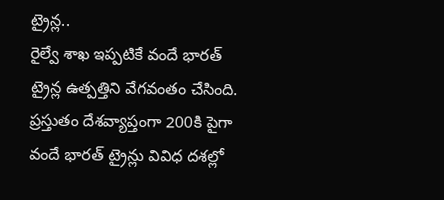ట్రైన్ల..
రైల్వే శాఖ ఇప్పటికే వందే భారత్ ట్రైన్ల ఉత్పత్తిని వేగవంతం చేసింది. ప్రస్తుతం దేశవ్యాప్తంగా 200కి పైగా వందే భారత్ ట్రైన్లు వివిధ దశల్లో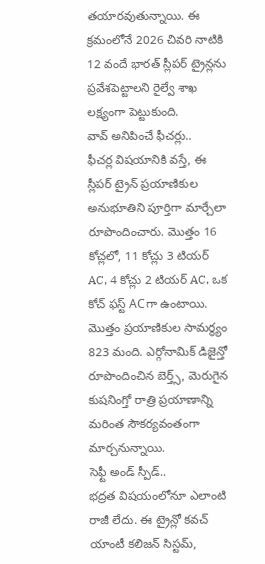తయారవుతున్నాయి. ఈ క్రమంలోనే 2026 చివరి నాటికి 12 వందే భారత్ స్లీపర్ ట్రైన్లను ప్రవేశపెట్టాలని రైల్వే శాఖ లక్ష్యంగా పెట్టుకుంది.
వావ్ అనిపించే ఫీచర్లు..
ఫీచర్ల విషయానికి వస్తే, ఈ స్లీపర్ ట్రైన్ ప్రయాణికుల అనుభూతిని పూర్తిగా మార్చేలా రూపొందించారు. మొత్తం 16 కోచ్లలో, 11 కోచ్లు 3 టియర్ AC, 4 కోచ్లు 2 టియర్ AC, ఒక కోచ్ ఫస్ట్ ACగా ఉంటాయి. మొత్తం ప్రయాణికుల సామర్థ్యం 823 మంది. ఎర్గోనామిక్ డిజైన్తో రూపొందించిన బెర్త్స్, మెరుగైన కుషనింగ్తో రాత్రి ప్రయాణాన్ని మరింత సౌకర్యవంతంగా మార్చనున్నాయి.
సెఫ్టీ అండ్ స్పీడ్..
భద్రత విషయంలోనూ ఎలాంటి రాజీ లేదు. ఈ ట్రైన్లో కవచ్ యాంటీ కలిజన్ సిస్టమ్,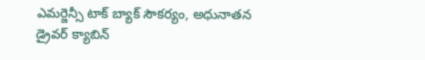ఎమర్జెన్సీ టాక్ బ్యాక్ సౌకర్యం, అధునాతన డ్రైవర్ క్యాబిన్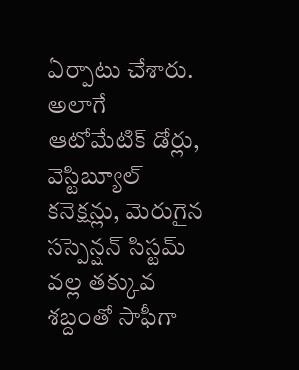ఏర్పాటు చేశారు. అలాగే ఆటోమేటిక్ డోర్లు, వెస్టిబ్యూల్ కనెక్షన్లు, మెరుగైన సస్పెన్షన్ సిస్టమ్ వల్ల తక్కువ శబ్దంతో సాఫీగా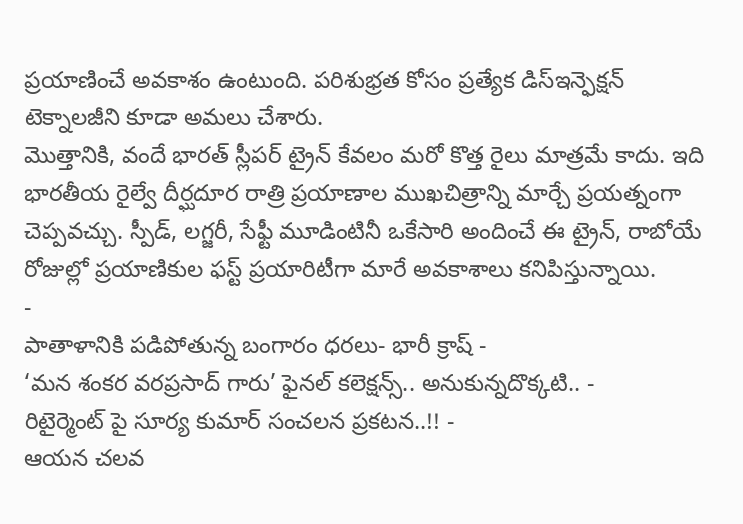ప్రయాణించే అవకాశం ఉంటుంది. పరిశుభ్రత కోసం ప్రత్యేక డిస్ఇన్ఫెక్షన్ టెక్నాలజీని కూడా అమలు చేశారు.
మొత్తానికి, వందే భారత్ స్లీపర్ ట్రైన్ కేవలం మరో కొత్త రైలు మాత్రమే కాదు. ఇది భారతీయ రైల్వే దీర్ఘదూర రాత్రి ప్రయాణాల ముఖచిత్రాన్ని మార్చే ప్రయత్నంగా చెప్పవచ్చు. స్పీడ్, లగ్జరీ, సేఫ్టీ మూడింటినీ ఒకేసారి అందించే ఈ ట్రైన్, రాబోయే రోజుల్లో ప్రయాణికుల ఫస్ట్ ప్రయారిటీగా మారే అవకాశాలు కనిపిస్తున్నాయి.
-
పాతాళానికి పడిపోతున్న బంగారం ధరలు- భారీ క్రాష్ -
‘మన శంకర వరప్రసాద్ గారు’ ఫైనల్ కలెక్షన్స్.. అనుకున్నదొక్కటి.. -
రిటైర్మెంట్ పై సూర్య కుమార్ సంచలన ప్రకటన..!! -
ఆయన చలవ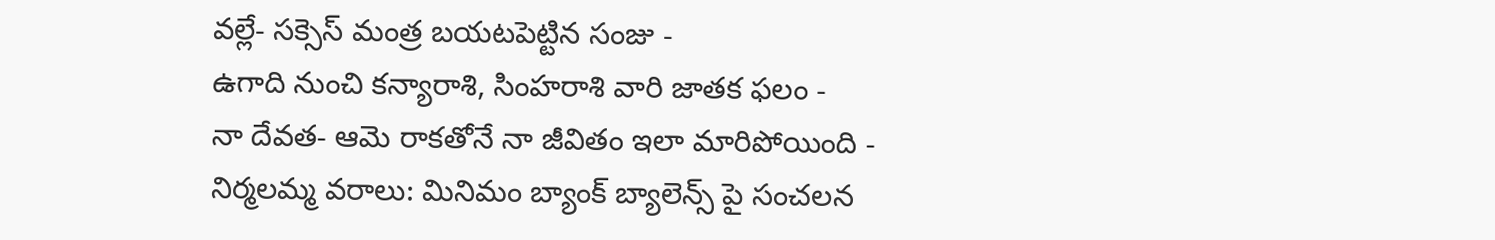వల్లే- సక్సెస్ మంత్ర బయటపెట్టిన సంజు -
ఉగాది నుంచి కన్యారాశి, సింహరాశి వారి జాతక ఫలం -
నా దేవత- ఆమె రాకతోనే నా జీవితం ఇలా మారిపోయింది -
నిర్మలమ్మ వరాలు: మినిమం బ్యాంక్ బ్యాలెన్స్ పై సంచలన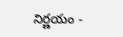నిర్ణయం -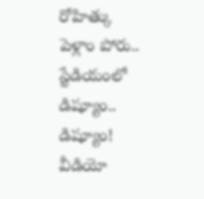రోహిత్కు పెళ్లాం పోరు.. స్టేడియంలో డిష్యూం.. డిష్యూం! వీడియో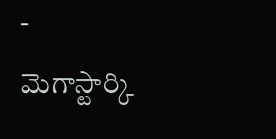-
మెగాస్టార్కి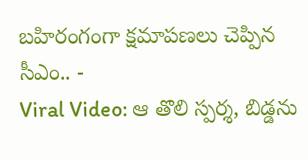బహిరంగంగా క్షమాపణలు చెప్పిన సీఎం.. -
Viral Video: ఆ తొలి స్పర్శ, బిడ్డను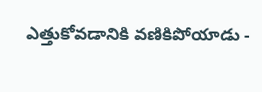ఎత్తుకోవడానికి వణికిపోయాడు -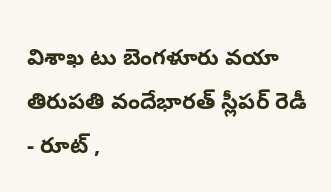విశాఖ టు బెంగళూరు వయా తిరుపతి వందేభారత్ స్లీపర్ రెడీ - రూట్ ,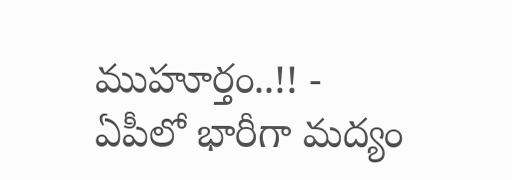ముహూర్తం..!! -
ఏపీలో భారీగా మద్యం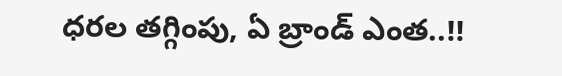ధరల తగ్గింపు, ఏ బ్రాండ్ ఎంత..!!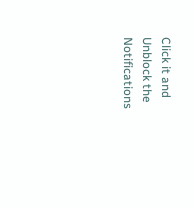Click it and Unblock the Notifications